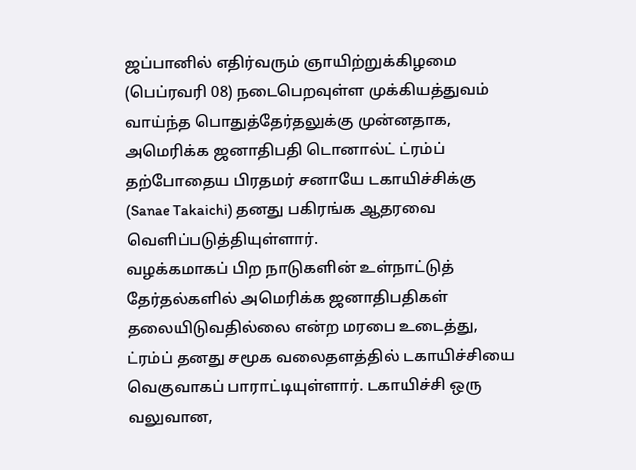ஜப்பானில் எதிர்வரும் ஞாயிற்றுக்கிழமை (பெப்ரவரி 08) நடைபெறவுள்ள முக்கியத்துவம் வாய்ந்த பொதுத்தேர்தலுக்கு முன்னதாக, அமெரிக்க ஜனாதிபதி டொனால்ட் ட்ரம்ப் தற்போதைய பிரதமர் சனாயே டகாயிச்சிக்கு (Sanae Takaichi) தனது பகிரங்க ஆதரவை வெளிப்படுத்தியுள்ளார்.
வழக்கமாகப் பிற நாடுகளின் உள்நாட்டுத் தேர்தல்களில் அமெரிக்க ஜனாதிபதிகள் தலையிடுவதில்லை என்ற மரபை உடைத்து, ட்ரம்ப் தனது சமூக வலைதளத்தில் டகாயிச்சியை வெகுவாகப் பாராட்டியுள்ளார். டகாயிச்சி ஒரு வலுவான,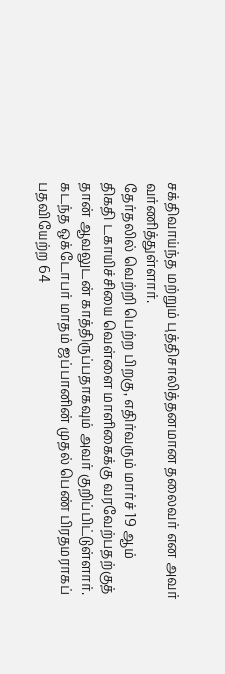சக்திவாய்ந்த மற்றும் புத்திசாலித்தனமான தலைவர் என அவர் வர்ணித்துள்ளார்.
தேர்தலில் வெற்றி பெற்ற பிறகு, எதிர்வரும் மார்ச் 19 ஆம் திகதி டகாயிச்சியை வெள்ளை மாளிகைக்கு வரவேற்பதற்குத் தான் ஆவலுடன் காத்திருப்பதாகவும் அவர் குறிப்பிட்டுள்ளார்.
கடந்த ஒக்டோபர் மாதம் ஜப்பானின் முதல் பெண் பிரதமராகப் பதவியேற்ற 64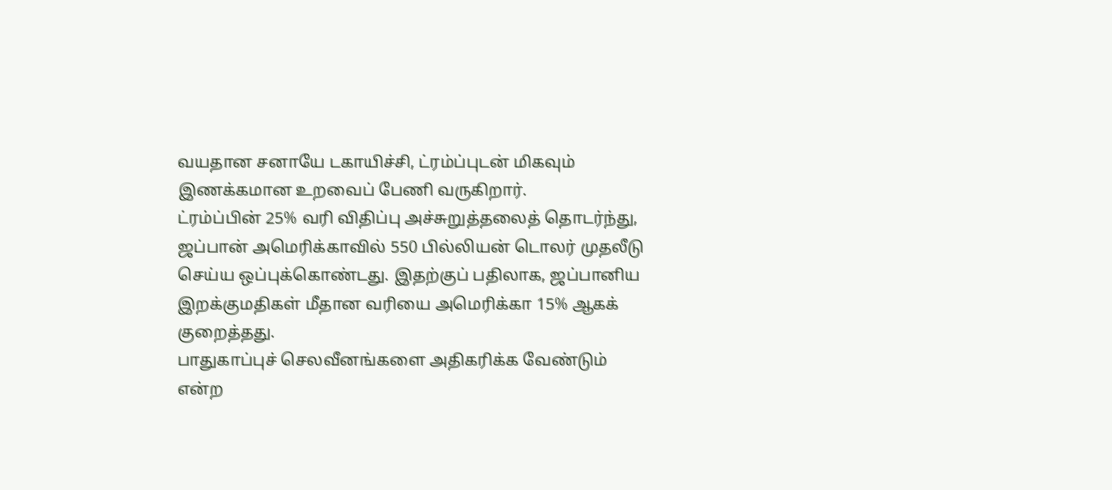வயதான சனாயே டகாயிச்சி, ட்ரம்ப்புடன் மிகவும் இணக்கமான உறவைப் பேணி வருகிறார்.
ட்ரம்ப்பின் 25% வரி விதிப்பு அச்சுறுத்தலைத் தொடர்ந்து, ஜப்பான் அமெரிக்காவில் 550 பில்லியன் டொலர் முதலீடு செய்ய ஒப்புக்கொண்டது. இதற்குப் பதிலாக, ஜப்பானிய இறக்குமதிகள் மீதான வரியை அமெரிக்கா 15% ஆகக் குறைத்தது.
பாதுகாப்புச் செலவீனங்களை அதிகரிக்க வேண்டும் என்ற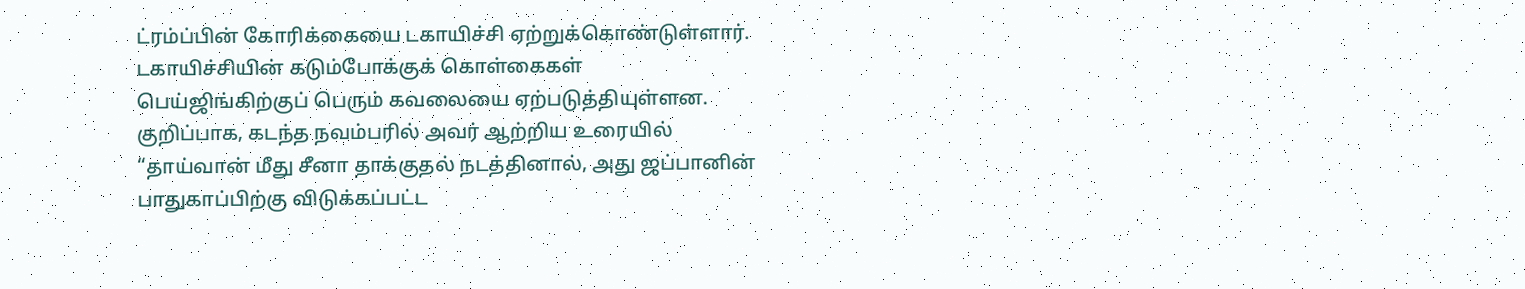ட்ரம்ப்பின் கோரிக்கையை டகாயிச்சி ஏற்றுக்கொண்டுள்ளார்.
டகாயிச்சியின் கடும்போக்குக் கொள்கைகள் பெய்ஜிங்கிற்குப் பெரும் கவலையை ஏற்படுத்தியுள்ளன. குறிப்பாக, கடந்த நவம்பரில் அவர் ஆற்றிய உரையில் “தாய்வான் மீது சீனா தாக்குதல் நடத்தினால், அது ஜப்பானின் பாதுகாப்பிற்கு விடுக்கப்பட்ட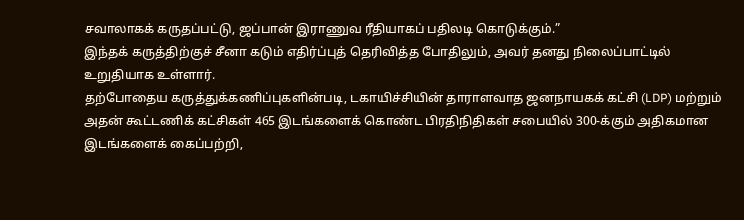சவாலாகக் கருதப்பட்டு, ஜப்பான் இராணுவ ரீதியாகப் பதிலடி கொடுக்கும்.”
இந்தக் கருத்திற்குச் சீனா கடும் எதிர்ப்புத் தெரிவித்த போதிலும், அவர் தனது நிலைப்பாட்டில் உறுதியாக உள்ளார்.
தற்போதைய கருத்துக்கணிப்புகளின்படி, டகாயிச்சியின் தாராளவாத ஜனநாயகக் கட்சி (LDP) மற்றும் அதன் கூட்டணிக் கட்சிகள் 465 இடங்களைக் கொண்ட பிரதிநிதிகள் சபையில் 300-க்கும் அதிகமான இடங்களைக் கைப்பற்றி,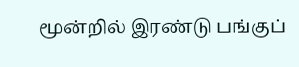மூன்றில் இரண்டு பங்குப்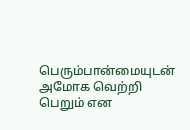பெரும்பான்மையுடன் அமோக வெற்றி பெறும் என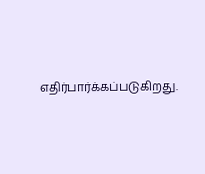எதிர்பார்க்கப்படுகிறது.